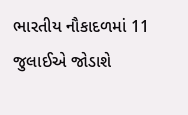ભારતીય નૌકાદળમાં 11 જુલાઈએ જોડાશે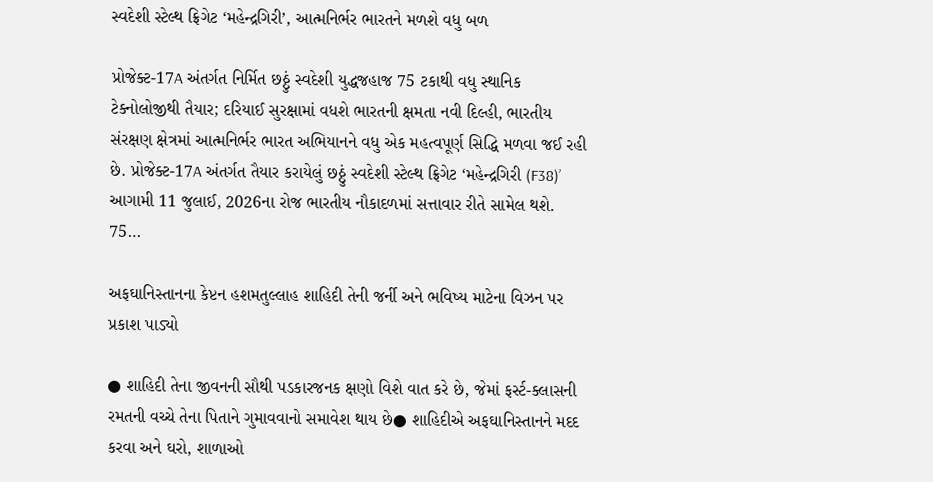સ્વદેશી સ્ટેલ્થ ફ્રિગેટ ‘મહેન્દ્રગિરી’, આત્મનિર્ભર ભારતને મળશે વધુ બળ

પ્રોજેક્ટ-17A અંતર્ગત નિર્મિત છઠ્ઠું સ્વદેશી યુદ્ધજહાજ 75 ટકાથી વધુ સ્થાનિક ટેક્નોલોજીથી તૈયાર; દરિયાઈ સુરક્ષામાં વધશે ભારતની ક્ષમતા નવી દિલ્હી, ભારતીય સંરક્ષણ ક્ષેત્રમાં આત્મનિર્ભર ભારત અભિયાનને વધુ એક મહત્વપૂર્ણ સિદ્ધિ મળવા જઈ રહી છે. પ્રોજેક્ટ-17A અંતર્ગત તૈયાર કરાયેલું છઠ્ઠું સ્વદેશી સ્ટેલ્થ ફ્રિગેટ ‘મહેન્દ્રગિરી (F38)’ આગામી 11 જુલાઈ, 2026ના રોજ ભારતીય નૌકાદળમાં સત્તાવાર રીતે સામેલ થશે. 75…

અફઘાનિસ્તાનના કેપ્ટન હશમતુલ્લાહ શાહિદી તેની જર્ની અને ભવિષ્ય માટેના વિઝન પર પ્રકાશ પાડ્યો

● શાહિદી તેના જીવનની સૌથી પડકારજનક ક્ષણો વિશે વાત કરે છે, જેમાં ફર્સ્ટ-ક્લાસની રમતની વચ્ચે તેના પિતાને ગુમાવવાનો સમાવેશ થાય છે● શાહિદીએ અફઘાનિસ્તાનને મદદ કરવા અને ઘરો, શાળાઓ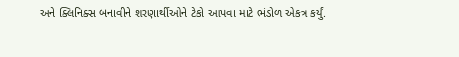અને ક્લિનિક્સ બનાવીને શરણાર્થીઓને ટેકો આપવા માટે ભંડોળ એકત્ર કર્યું.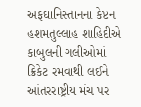અફઘાનિસ્તાનના કેપ્ટન હશમતુલ્લાહ શાહિદીએ કાબુલની ગલીઓમાં ક્રિકેટ રમવાથી લઈને આંતરરાષ્ટ્રીય મંચ પર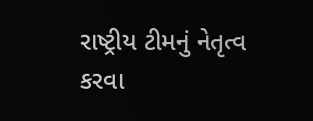રાષ્ટ્રીય ટીમનું નેતૃત્વ કરવા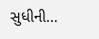સુધીની…